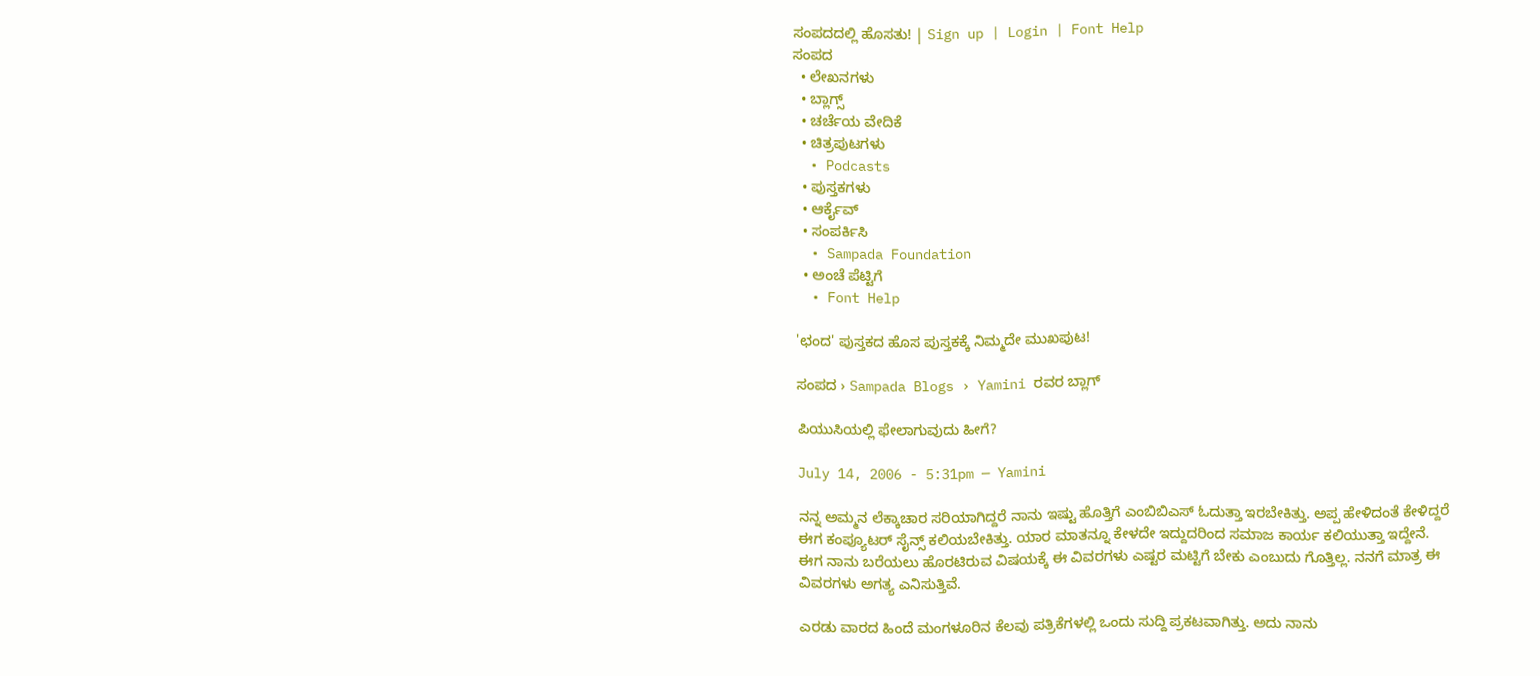ಸಂಪದದಲ್ಲಿ ಹೊಸತು! | Sign up | Login | Font Help
ಸಂಪದ
  • ಲೇಖನಗಳು
  • ಬ್ಲಾಗ್ಸ್
  • ಚರ್ಚೆಯ ವೇದಿಕೆ
  • ಚಿತ್ರಪುಟಗಳು
  • Podcasts
  • ಪುಸ್ತಕಗಳು
  • ಆರ್ಕೈವ್
  • ಸಂಪರ್ಕಿಸಿ
  • Sampada Foundation
  • ಅಂಚೆ ಪೆಟ್ಟಿಗೆ
  • Font Help

'ಛಂದ' ಪುಸ್ತಕದ ಹೊಸ ಪುಸ್ತಕಕ್ಕೆ ನಿಮ್ಮದೇ ಮುಖಪುಟ!

ಸಂಪದ › Sampada Blogs › Yamini ರವರ ಬ್ಲಾಗ್

ಪಿಯುಸಿಯಲ್ಲಿ ಫೇಲಾಗುವುದು ಹೀಗೆ?

July 14, 2006 - 5:31pm — Yamini

ನನ್ನ ಅಮ್ಮನ ಲೆಕ್ಕಾಚಾರ ಸರಿಯಾಗಿದ್ದರೆ ನಾನು ಇಷ್ಟು ಹೊತ್ತಿಗೆ ಎಂಬಿಬಿಎಸ್ ಓದುತ್ತಾ ಇರಬೇಕಿತ್ತು. ಅಪ್ಪ ಹೇಳಿದಂತೆ ಕೇಳಿದ್ದರೆ ಈಗ ಕಂಪ್ಯೂಟರ್ ಸೈನ್ಸ್ ಕಲಿಯಬೇಕಿತ್ತು. ಯಾರ ಮಾತನ್ನೂ ಕೇಳದೇ ಇದ್ದುದರಿಂದ ಸಮಾಜ ಕಾರ್ಯ ಕಲಿಯುತ್ತಾ ಇದ್ದೇನೆ. ಈಗ ನಾನು ಬರೆಯಲು ಹೊರಟಿರುವ ವಿಷಯಕ್ಕೆ ಈ ವಿವರಗಳು ಎಷ್ಟರ ಮಟ್ಟಿಗೆ ಬೇಕು ಎಂಬುದು ಗೊತ್ತಿಲ್ಲ. ನನಗೆ ಮಾತ್ರ ಈ ವಿವರಗಳು ಅಗತ್ಯ ಎನಿಸುತ್ತಿವೆ.

ಎರಡು ವಾರದ ಹಿಂದೆ ಮಂಗಳೂರಿನ ಕೆಲವು ಪತ್ರಿಕೆಗಳಲ್ಲಿ ಒಂದು ಸುದ್ದಿ ಪ್ರಕಟವಾಗಿತ್ತು. ಅದು ನಾನು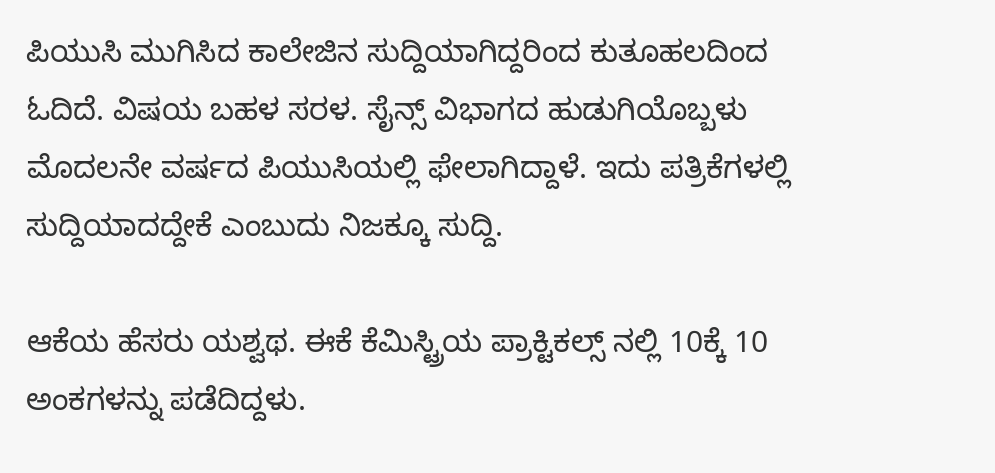ಪಿಯುಸಿ ಮುಗಿಸಿದ ಕಾಲೇಜಿನ ಸುದ್ದಿಯಾಗಿದ್ದರಿಂದ ಕುತೂಹಲದಿಂದ ಓದಿದೆ. ವಿಷಯ ಬಹಳ ಸರಳ. ಸೈನ್ಸ್ ವಿಭಾಗದ ಹುಡುಗಿಯೊಬ್ಬಳು ಮೊದಲನೇ ವರ್ಷದ ಪಿಯುಸಿಯಲ್ಲಿ ಫೇಲಾಗಿದ್ದಾಳೆ. ಇದು ಪತ್ರಿಕೆಗಳಲ್ಲಿ ಸುದ್ದಿಯಾದದ್ದೇಕೆ ಎಂಬುದು ನಿಜಕ್ಕೂ ಸುದ್ದಿ.

ಆಕೆಯ ಹೆಸರು ಯಶ್ವಥ. ಈಕೆ ಕೆಮಿಸ್ಟ್ರಿಯ ಪ್ರಾಕ್ಟಿಕಲ್ಸ್ ನಲ್ಲಿ 10ಕ್ಕೆ 10 ಅಂಕಗಳನ್ನು ಪಡೆದಿದ್ದಳು.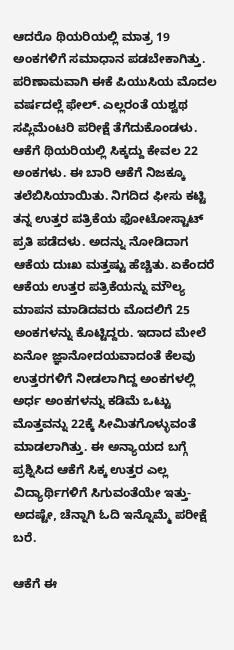ಆದರೊ ಥಿಯರಿಯಲ್ಲಿ ಮಾತ್ರ 19 ಅಂಕಗಳಿಗೆ ಸಮಾಧಾನ ಪಡಬೇಕಾಗಿತ್ತು. ಪರಿಣಾಮವಾಗಿ ಈಕೆ ಪಿಯುಸಿಯ ಮೊದಲ ವರ್ಷದಲ್ಲೆ ಫೇಲ್. ಎಲ್ಲರಂತೆ ಯಶ್ವಥ ಸಪ್ಲಿಮೆಂಟರಿ ಪರೀಕ್ಷೆ ತೆಗೆದುಕೊಂಡಳು. ಆಕೆಗೆ ಥಿಯರಿಯಲ್ಲಿ ಸಿಕ್ಕದ್ದು ಕೇವಲ 22 ಅಂಕಗಳು. ಈ ಬಾರಿ ಆಕೆಗೆ ನಿಜಕ್ಕೂ ತಲೆಬಿಸಿಯಾಯಿತು. ನಿಗದಿದ ಫೀಸು ಕಟ್ಟಿ ತನ್ನ ಉತ್ತರ ಪತ್ರಿಕೆಯ ಫೋಟೋಸ್ಟಾಟ್ ಪ್ರತಿ ಪಡೆದಳು. ಅದನ್ನು ನೋಡಿದಾಗ ಆಕೆಯ ದುಃಖ ಮತ್ತಷ್ಟು ಹೆಚ್ಚಿತು. ಏಕೆಂದರೆ ಆಕೆಯ ಉತ್ತರ ಪತ್ರಿಕೆಯನ್ನು ಮೌಲ್ಯ ಮಾಪನ ಮಾಡಿದವರು ಮೊದಲಿಗೆ 25 ಅಂಕಗಳನ್ನು ಕೊಟ್ಟಿದ್ದರು. ಇದಾದ ಮೇಲೆ ಏನೋ ಜ್ಞಾನೋದಯವಾದಂತೆ ಕೆಲವು ಉತ್ತರಗಳಿಗೆ ನೀಡಲಾಗಿದ್ದ ಅಂಕಗಳಲ್ಲಿ ಅರ್ಧ ಅಂಕಗಳನ್ನು ಕಡಿಮೆ ಒಟ್ಟು ಮೊತ್ತವನ್ನು 22ಕ್ಕೆ ಸೀಮಿತಗೊಳ್ಳುವಂತೆ ಮಾಡಲಾಗಿತ್ತು. ಈ ಅನ್ಯಾಯದ ಬಗ್ಗೆ ಪ್ರಶ್ನಿಸಿದ ಆಕೆಗೆ ಸಿಕ್ಕ ಉತ್ತರ ಎಲ್ಲ ವಿದ್ಯಾರ್ಥಿಗಳಿಗೆ ಸಿಗುವಂತೆಯೇ ಇತ್ತು-ಅದಷ್ಟೇ, ಚೆನ್ನಾಗಿ ಓದಿ ಇನ್ನೊಮ್ಮೆ ಪರೀಕ್ಷೆ ಬರೆ.

ಆಕೆಗೆ ಈ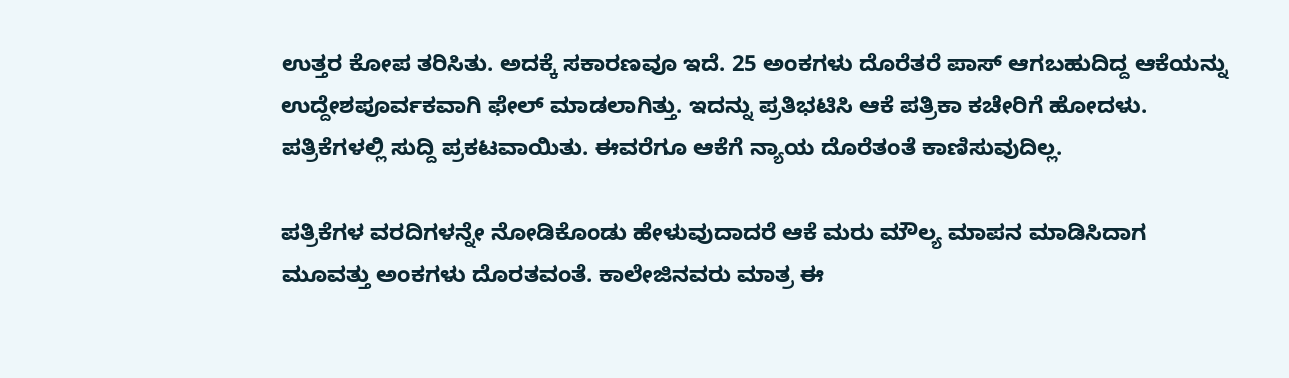ಉತ್ತರ ಕೋಪ ತರಿಸಿತು. ಅದಕ್ಕೆ ಸಕಾರಣವೂ ಇದೆ. 25 ಅಂಕಗಳು ದೊರೆತರೆ ಪಾಸ್ ಆಗಬಹುದಿದ್ದ ಆಕೆಯನ್ನು ಉದ್ದೇಶಪೂರ್ವಕವಾಗಿ ಫೇಲ್ ಮಾಡಲಾಗಿತ್ತು. ಇದನ್ನು ಪ್ರತಿಭಟಿಸಿ ಆಕೆ ಪತ್ರಿಕಾ ಕಚೇರಿಗೆ ಹೋದಳು. ಪತ್ರಿಕೆಗಳಲ್ಲಿ ಸುದ್ದಿ ಪ್ರಕಟವಾಯಿತು. ಈವರೆಗೂ ಆಕೆಗೆ ನ್ಯಾಯ ದೊರೆತಂತೆ ಕಾಣಿಸುವುದಿಲ್ಲ.

ಪತ್ರಿಕೆಗಳ ವರದಿಗಳನ್ನೇ ನೋಡಿಕೊಂಡು ಹೇಳುವುದಾದರೆ ಆಕೆ ಮರು ಮೌಲ್ಯ ಮಾಪನ ಮಾಡಿಸಿದಾಗ ಮೂವತ್ತು ಅಂಕಗಳು ದೊರತವಂತೆ. ಕಾಲೇಜಿನವರು ಮಾತ್ರ ಈ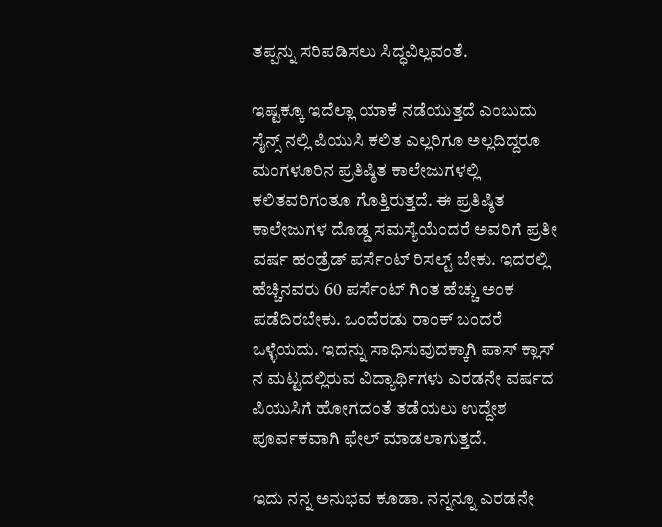ತಪ್ಪನ್ನು ಸರಿಪಡಿಸಲು ಸಿದ್ಧವಿಲ್ಲವಂತೆ.

ಇಷ್ಟಕ್ಕೂ ಇದೆಲ್ಲಾ ಯಾಕೆ ನಡೆಯುತ್ತದೆ ಎಂಬುದು ಸೈನ್ಸ್ ನಲ್ಲಿ ಪಿಯುಸಿ ಕಲಿತ ಎಲ್ಲರಿಗೂ ಅಲ್ಲದಿದ್ದರೂ ಮಂಗಳೂರಿನ ಪ್ರತಿಷ್ಠಿತ ಕಾಲೇಜುಗಳಲ್ಲಿ ಕಲಿತವರಿಗಂತೂ ಗೊತ್ತಿರುತ್ತದೆ. ಈ ಪ್ರತಿಷ್ಠಿತ ಕಾಲೇಜುಗಳ ದೊಡ್ಡ ಸಮಸ್ಯೆಯೆಂದರೆ ಅವರಿಗೆ ಪ್ರತೀ ವರ್ಷ ಹಂಡ್ರೆಡ್ ಪರ್ಸೆಂಟ್ ರಿಸಲ್ಟ್ ಬೇಕು. ಇದರಲ್ಲಿ ಹೆಚ್ಚಿನವರು 60 ಪರ್ಸೆಂಟ್ ಗಿಂತ ಹೆಚ್ಚು ಅಂಕ ಪಡೆದಿರಬೇಕು. ಒಂದೆರಡು ರಾಂಕ್ ಬಂದರೆ ಒಳ್ಳೆಯದು. ಇದನ್ನು ಸಾಧಿಸುವುದಕ್ಕಾಗಿ ಪಾಸ್ ಕ್ಲಾಸ್ ನ ಮಟ್ಟದಲ್ಲಿರುವ ವಿದ್ಯಾರ್ಥಿಗಳು ಎರಡನೇ ವರ್ಷದ ಪಿಯುಸಿಗೆ ಹೋಗದಂತೆ ತಡೆಯಲು ಉದ್ದೇಶ ಪೂರ್ವಕವಾಗಿ ಫೇಲ್ ಮಾಡಲಾಗುತ್ತದೆ.

ಇದು ನನ್ನ ಅನುಭವ ಕೂಡಾ. ನನ್ನನ್ನೂ ಎರಡನೇ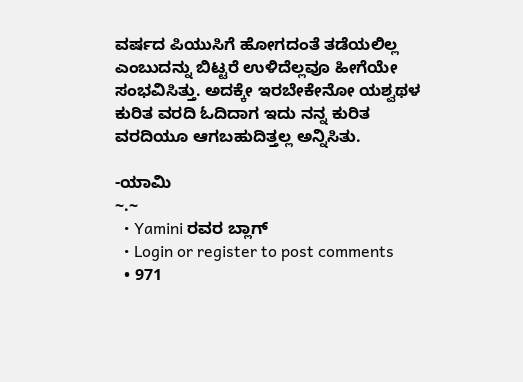ವರ್ಷದ ಪಿಯುಸಿಗೆ ಹೋಗದಂತೆ ತಡೆಯಲಿಲ್ಲ ಎಂಬುದನ್ನು ಬಿಟ್ಟರೆ ಉಳಿದೆಲ್ಲವೂ ಹೀಗೆಯೇ ಸಂಭವಿಸಿತ್ತು. ಅದಕ್ಕೇ ಇರಬೇಕೇನೋ ಯಶ್ವಥಳ ಕುರಿತ ವರದಿ ಓದಿದಾಗ ಇದು ನನ್ನ ಕುರಿತ ವರದಿಯೂ ಆಗಬಹುದಿತ್ತಲ್ಲ ಅನ್ನಿಸಿತು.

-ಯಾಮಿ
~.~
  • Yamini ರವರ ಬ್ಲಾಗ್
  • Login or register to post comments
  • 971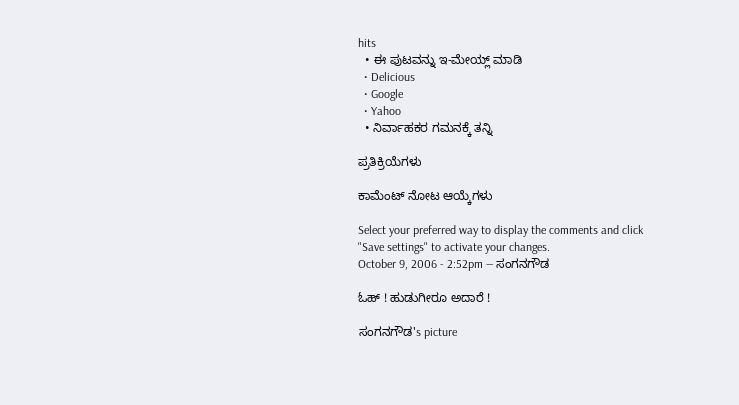hits
  • ಈ ಪುಟವನ್ನು ಇ-ಮೇಯ್ಲ್ ಮಾಡಿ
  • Delicious
  • Google
  • Yahoo
  • ನಿರ್ವಾಹಕರ ಗಮನಕ್ಕೆ ತನ್ನಿ

ಪ್ರತಿಕ್ರಿಯೆಗಳು

ಕಾಮೆಂಟ್ ನೋಟ ಆಯ್ಕೆಗಳು

Select your preferred way to display the comments and click "Save settings" to activate your changes.
October 9, 2006 - 2:52pm — ಸಂಗನಗೌಡ

ಓಹ್ ! ಹುಡುಗೀರೂ ಅದಾರೆ !

ಸಂಗನಗೌಡ's picture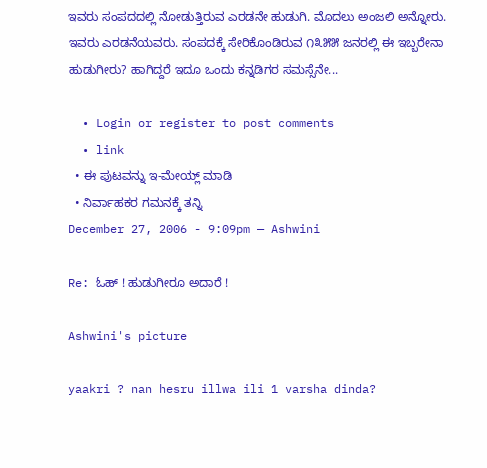ಇವರು ಸಂಪದದಲ್ಲಿ ನೋಡುತ್ತಿರುವ ಎರಡನೇ ಹುಡುಗಿ. ಮೊದಲು ಅಂಜಲಿ ಅನ್ನೋರು. ಇವರು ಎರಡನೆಯವರು. ಸಂಪದಕ್ಕೆ ಸೇರಿಕೊಂಡಿರುವ ೧೩೫೫ ಜನರಲ್ಲಿ ಈ ಇಬ್ಬರೇನಾ ಹುಡುಗೀರು? ಹಾಗಿದ್ದರೆ ಇದೂ ಒಂದು ಕನ್ನಡಿಗರ ಸಮಸ್ಸೆನೇ...

  • Login or register to post comments
  • link
  • ಈ ಪುಟವನ್ನು ಇ-ಮೇಯ್ಲ್ ಮಾಡಿ
  • ನಿರ್ವಾಹಕರ ಗಮನಕ್ಕೆ ತನ್ನಿ
December 27, 2006 - 9:09pm — Ashwini

Re: ಓಹ್ ! ಹುಡುಗೀರೂ ಅದಾರೆ !

Ashwini's picture

yaakri ? nan hesru illwa ili 1 varsha dinda?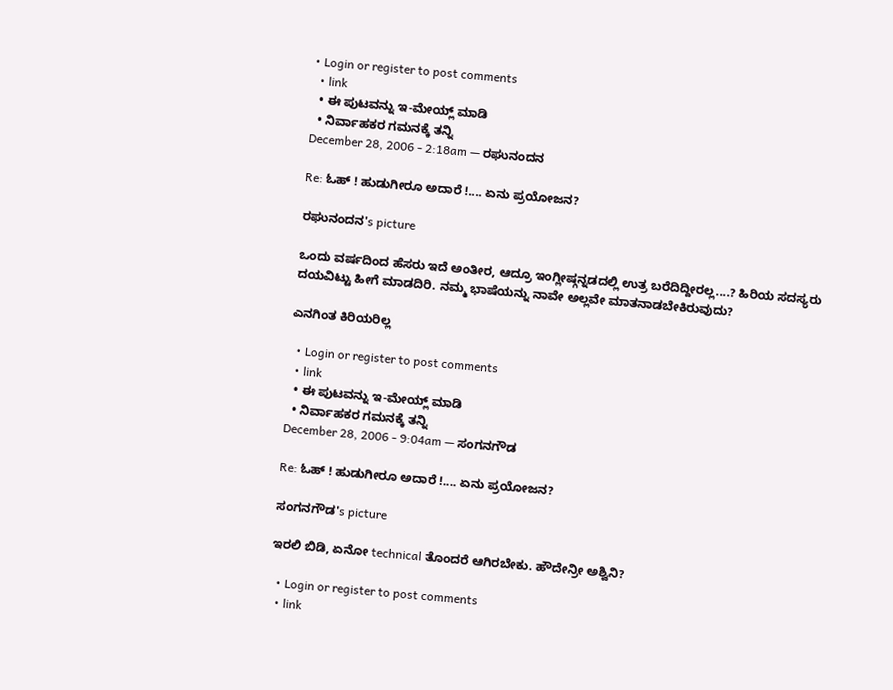• Login or register to post comments
  • link
  • ಈ ಪುಟವನ್ನು ಇ-ಮೇಯ್ಲ್ ಮಾಡಿ
  • ನಿರ್ವಾಹಕರ ಗಮನಕ್ಕೆ ತನ್ನಿ
December 28, 2006 - 2:18am — ರಘುನಂದನ

Re: ಓಹ್ ! ಹುಡುಗೀರೂ ಅದಾರೆ !.... ಏನು ಪ್ರಯೋಜನ?

ರಘುನಂದನ's picture

ಒಂದು ವರ್ಷದಿಂದ ಹೆಸರು ಇದೆ ಅಂತೀರ, ಆದ್ರೂ ಇಂಗ್ಲೀಷ್ಗನ್ನಡದಲ್ಲಿ ಉತ್ರ ಬರೆದಿದ್ದೀರಲ್ಲ....? ಹಿರಿಯ ಸದಸ್ಯರು ದಯವಿಟ್ಟು ಹೀಗೆ ಮಾಡದಿರಿ. ನಮ್ಮ ಭಾಷೆಯನ್ನು ನಾವೇ ಅಲ್ಲವೇ ಮಾತನಾಡಬೇಕಿರುವುದು?

ಎನಗಿಂತ ಕಿರಿಯರಿಲ್ಲ

  • Login or register to post comments
  • link
  • ಈ ಪುಟವನ್ನು ಇ-ಮೇಯ್ಲ್ ಮಾಡಿ
  • ನಿರ್ವಾಹಕರ ಗಮನಕ್ಕೆ ತನ್ನಿ
December 28, 2006 - 9:04am — ಸಂಗನಗೌಡ

Re: ಓಹ್ ! ಹುಡುಗೀರೂ ಅದಾರೆ !.... ಏನು ಪ್ರಯೋಜನ?

ಸಂಗನಗೌಡ's picture

ಇರಲಿ ಬಿಡಿ, ಏನೋ technical ತೊಂದರೆ ಆಗಿರಬೇಕು. ಹೌದೇನ್ರೀ ಅಶ್ವಿನಿ?

  • Login or register to post comments
  • link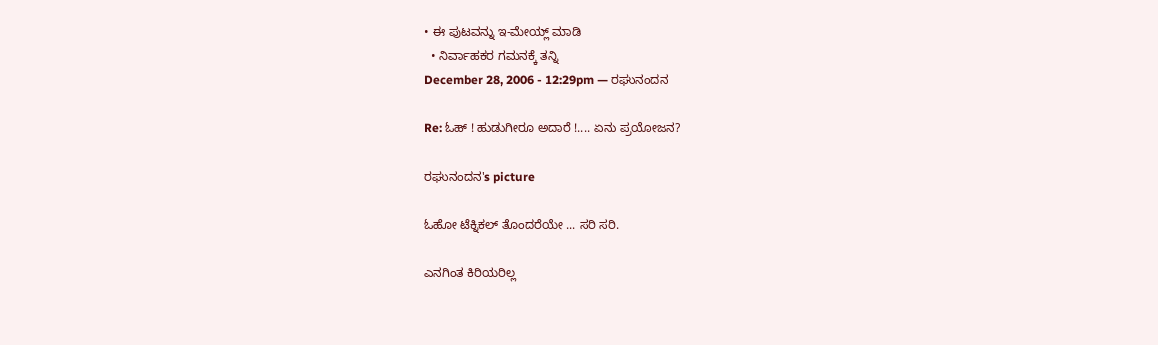• ಈ ಪುಟವನ್ನು ಇ-ಮೇಯ್ಲ್ ಮಾಡಿ
  • ನಿರ್ವಾಹಕರ ಗಮನಕ್ಕೆ ತನ್ನಿ
December 28, 2006 - 12:29pm — ರಘುನಂದನ

Re: ಓಹ್ ! ಹುಡುಗೀರೂ ಅದಾರೆ !.... ಏನು ಪ್ರಯೋಜನ?

ರಘುನಂದನ's picture

ಓಹೋ ಟೆಕ್ನಿಕಲ್ ತೊಂದರೆಯೇ ... ಸರಿ ಸರಿ.

ಎನಗಿಂತ ಕಿರಿಯರಿಲ್ಲ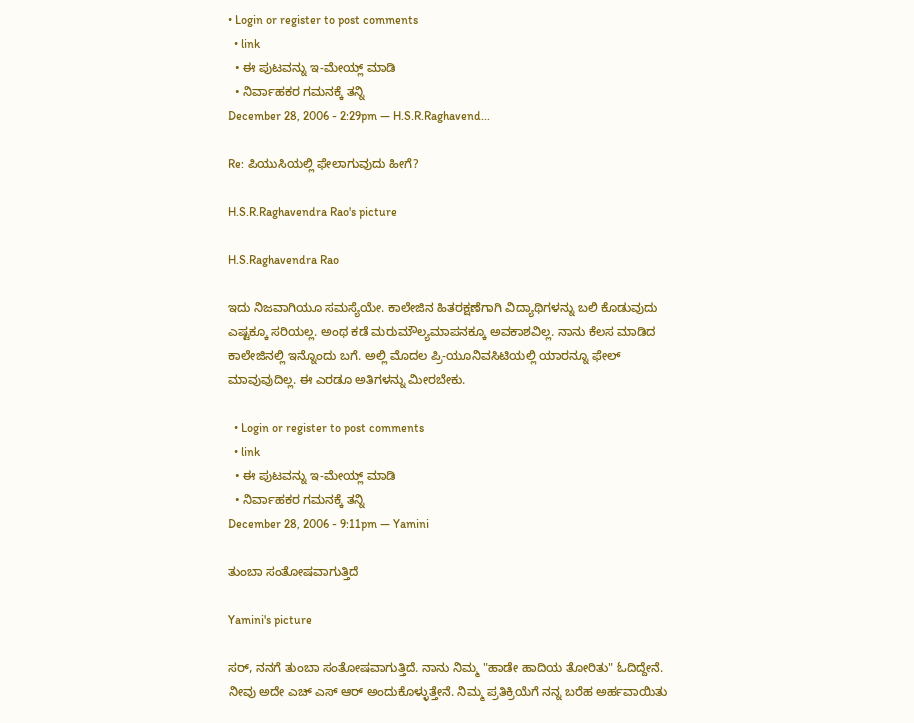• Login or register to post comments
  • link
  • ಈ ಪುಟವನ್ನು ಇ-ಮೇಯ್ಲ್ ಮಾಡಿ
  • ನಿರ್ವಾಹಕರ ಗಮನಕ್ಕೆ ತನ್ನಿ
December 28, 2006 - 2:29pm — H.S.R.Raghavend...

Re: ಪಿಯುಸಿಯಲ್ಲಿ ಫೇಲಾಗುವುದು ಹೀಗೆ?

H.S.R.Raghavendra Rao's picture

H.S.Raghavendra Rao

ಇದು ನಿಜವಾಗಿಯೂ ಸಮಸ್ಯೆಯೇ. ಕಾಲೇಜಿನ ಹಿತರಕ್ಷಣೆಗಾಗಿ ವಿದ್ಯಾಥಿಗಳನ್ನು ಬಲಿ ಕೊಡುವುದು ಎಷ್ಟಕ್ಕೂ ಸರಿಯಲ್ಲ. ಅಂಥ ಕಡೆ ಮರುಮೌಲ್ಯಮಾಪನಕ್ಕೂ ಅವಕಾಶವಿಲ್ಲ. ನಾನು ಕೆಲಸ ಮಾಡಿದ ಕಾಲೇಜಿನಲ್ಲಿ ಇನ್ನೊಂದು ಬಗೆ. ಅಲ್ಲಿ ಮೊದಲ ಪ್ರಿ-ಯೂನಿವಸಿಟಿಯಲ್ಲಿ ಯಾರನ್ನೂ ಫೇಲ್ ಮಾವುವುದಿಲ್ಲ. ಈ ಎರಡೂ ಅತಿಗಳನ್ನು ಮೀರಬೇಕು.

  • Login or register to post comments
  • link
  • ಈ ಪುಟವನ್ನು ಇ-ಮೇಯ್ಲ್ ಮಾಡಿ
  • ನಿರ್ವಾಹಕರ ಗಮನಕ್ಕೆ ತನ್ನಿ
December 28, 2006 - 9:11pm — Yamini

ತುಂಬಾ ಸಂತೋಷವಾಗುತ್ತಿದೆ

Yamini's picture

ಸರ್, ನನಗೆ ತುಂಬಾ ಸಂತೋಷವಾಗುತ್ತಿದೆ. ನಾನು ನಿಮ್ಮ "ಹಾಡೇ ಹಾದಿಯ ತೋರಿತು" ಓದಿದ್ದೇನೆ. ನೀವು ಅದೇ ಎಚ್ ಎಸ್ ಆರ್ ಅಂದುಕೊಳ್ಳುತ್ತೇನೆ. ನಿಮ್ಮ ಪ್ರತಿಕ್ರಿಯೆಗೆ ನನ್ನ ಬರೆಹ ಅರ್ಹವಾಯಿತು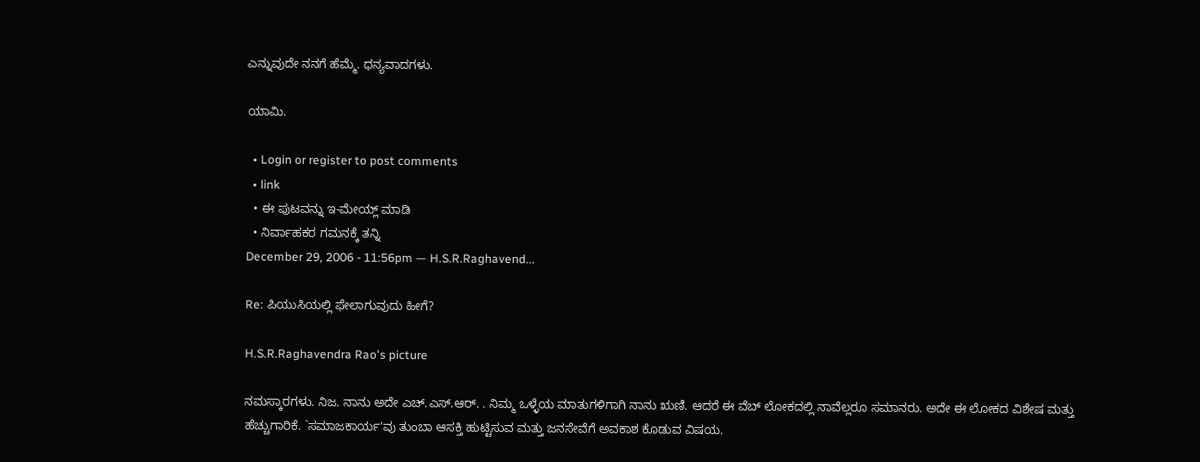ಎನ್ನುವುದೇ ನನಗೆ ಹೆಮ್ಮೆ. ಧನ್ಯವಾದಗಳು.

ಯಾಮಿ.

  • Login or register to post comments
  • link
  • ಈ ಪುಟವನ್ನು ಇ-ಮೇಯ್ಲ್ ಮಾಡಿ
  • ನಿರ್ವಾಹಕರ ಗಮನಕ್ಕೆ ತನ್ನಿ
December 29, 2006 - 11:56pm — H.S.R.Raghavend...

Re: ಪಿಯುಸಿಯಲ್ಲಿ ಫೇಲಾಗುವುದು ಹೀಗೆ?

H.S.R.Raghavendra Rao's picture

ನಮಸ್ಕಾರಗಳು. ನಿಜ. ನಾನು ಅದೇ ಎಚ್.ಎಸ್.ಆರ್. . ನಿಮ್ಮ ಒಳ್ಳೆಯ ಮಾತುಗಳಿಗಾಗಿ ನಾನು ಋಣಿ. ಆದರೆ ಈ ವೆಬ್ ಲೋಕದಲ್ಲಿ ನಾವೆಲ್ಲರೂ ಸಮಾನರು. ಅದೇ ಈ ಲೋಕದ ವಿಶೇಷ ಮತ್ತು ಹೆಚ್ಚುಗಾರಿಕೆ. `ಸಮಾಜಕಾರ್ಯ'ವು ತುಂಬಾ ಆಸಕ್ತಿ ಹುಟ್ಟಿಸುವ ಮತ್ತು ಜನಸೇವೆಗೆ ಅವಕಾಶ ಕೊಡುವ ವಿಷಯ.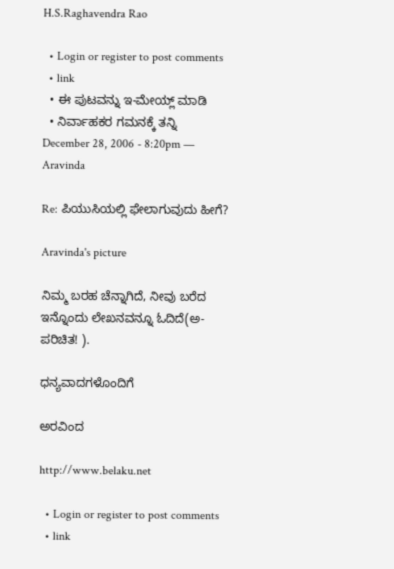H.S.Raghavendra Rao

  • Login or register to post comments
  • link
  • ಈ ಪುಟವನ್ನು ಇ-ಮೇಯ್ಲ್ ಮಾಡಿ
  • ನಿರ್ವಾಹಕರ ಗಮನಕ್ಕೆ ತನ್ನಿ
December 28, 2006 - 8:20pm — Aravinda

Re: ಪಿಯುಸಿಯಲ್ಲಿ ಫೇಲಾಗುವುದು ಹೀಗೆ?

Aravinda's picture

ನಿಮ್ಮ ಬರಹ ಚೆನ್ನಾಗಿದೆ, ನೀವು ಬರೆದ ಇನ್ನೊಂದು ಲೇಖನವನ್ನೂ ಓದಿದೆ(ಅ-ಪರಿಚಿತ! ).

ಧನ್ಯವಾದಗಳೊಂದಿಗೆ

ಅರವಿಂದ

http://www.belaku.net

  • Login or register to post comments
  • link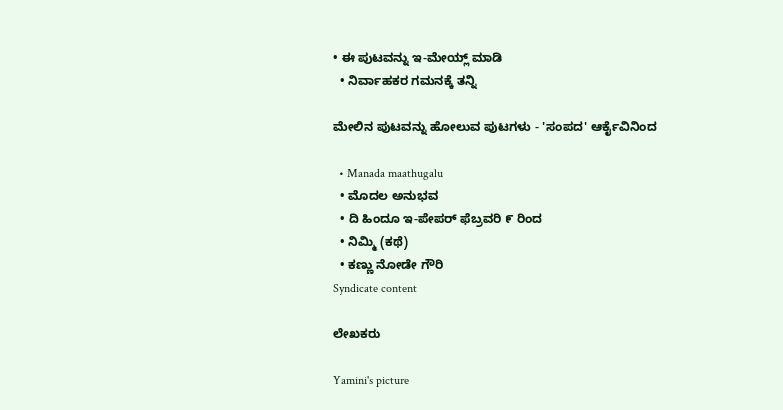• ಈ ಪುಟವನ್ನು ಇ-ಮೇಯ್ಲ್ ಮಾಡಿ
  • ನಿರ್ವಾಹಕರ ಗಮನಕ್ಕೆ ತನ್ನಿ

ಮೇಲಿನ ಪುಟವನ್ನು ಹೋಲುವ ಪುಟಗಳು - 'ಸಂಪದ' ಆರ್ಕೈವಿನಿಂದ

  • Manada maathugalu
  • ಮೊದಲ ಅನುಭವ
  • ದಿ ಹಿಂದೂ ಇ-ಪೇಪರ್ ಫೆಬ್ರವರಿ ೯ ರಿಂದ
  • ನಿಮ್ಮಿ (ಕಥೆ)
  • ಕಣ್ಣು ನೋಡೇ ಗೌರಿ
Syndicate content

ಲೇಖಕರು

Yamini's picture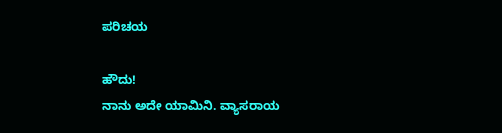ಪರಿಚಯ

ಹೌದು!
ನಾನು ಅದೇ ಯಾಮಿನಿ. ವ್ಯಾಸರಾಯ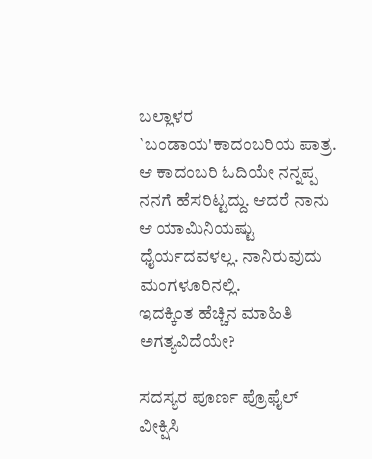ಬಲ್ಲಾಳರ `ಬಂಡಾಯ'ಕಾದಂಬರಿಯ ಪಾತ್ರ. ಆ ಕಾದಂಬರಿ ಓದಿಯೇ ನನ್ನಪ್ಪ ನನಗೆ ಹೆಸರಿಟ್ಟದ್ದು. ಆದರೆ ನಾನು ಆ ಯಾಮಿನಿಯಷ್ಟು ಧೈರ್ಯದವಳಲ್ಲ. ನಾನಿರುವುದು ಮಂಗಳೂರಿನಲ್ಲಿ.
ಇದಕ್ಕಿಂತ ಹೆಚ್ಚಿನ ಮಾಹಿತಿ ಅಗತ್ಯವಿದೆಯೇ?

ಸದಸ್ಯರ ಪೂರ್ಣ ಪ್ರೊಫೈಲ್ ವೀಕ್ಷಿಸಿ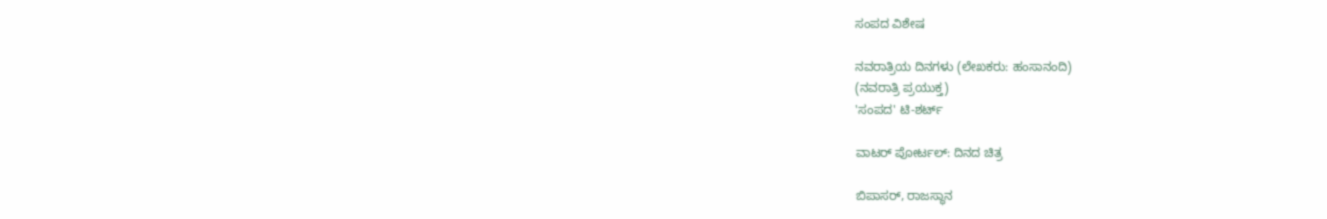ಸಂಪದ ವಿಶೇಷ

ನವರಾತ್ರಿಯ ದಿನಗಳು (ಲೇಖಕರು: ಹಂಸಾನಂದಿ)
(ನವರಾತ್ರಿ ಪ್ರಯುಕ್ತ)
'ಸಂಪದ' ಟಿ-ಶರ್ಟ್

ವಾಟರ್ ಪೋರ್ಟಲ್: ದಿನದ ಚಿತ್ರ

ಬಿಪಾಸರ್, ರಾಜಸ್ಥಾನ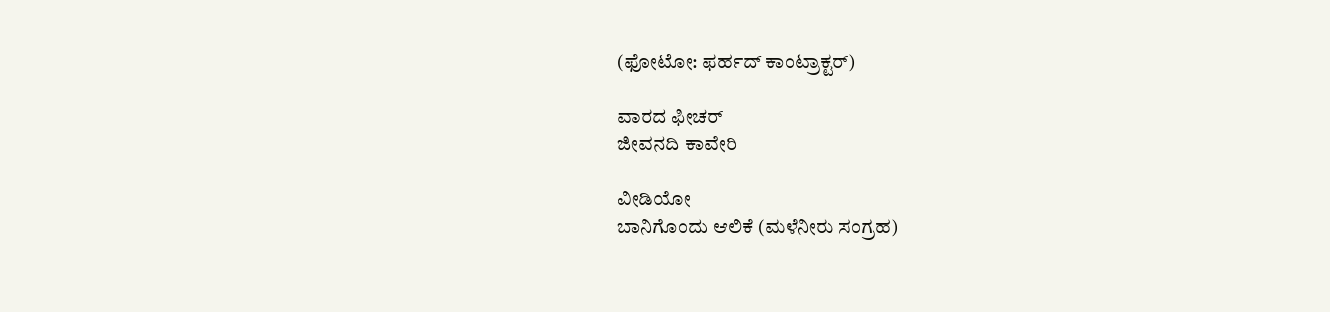(ಫೋಟೋ: ಫರ್ಹದ್ ಕಾಂಟ್ರಾಕ್ಟರ್)

ವಾರದ ಫೀಚರ್
ಜೀವನದಿ ಕಾವೇರಿ

ವೀಡಿಯೋ
ಬಾನಿಗೊಂದು ಆಲಿಕೆ (ಮಳೆನೀರು ಸಂಗ್ರಹ)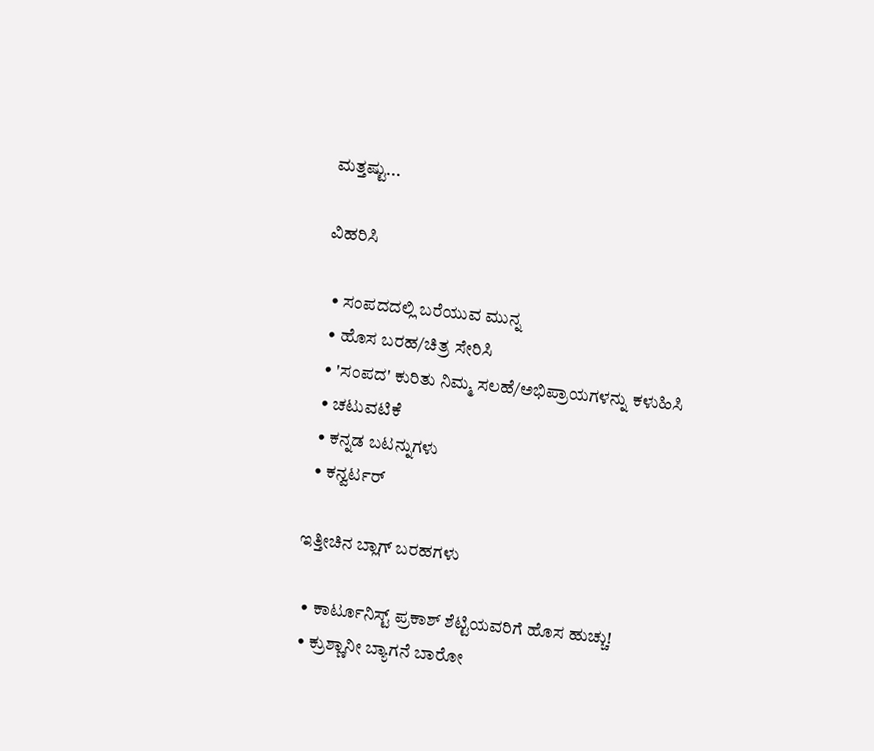ಮತ್ತಷ್ಟು...

ವಿಹರಿಸಿ

  • ಸಂಪದದಲ್ಲಿ ಬರೆಯುವ ಮುನ್ನ
  • ಹೊಸ ಬರಹ/ಚಿತ್ರ ಸೇರಿಸಿ
  • 'ಸಂಪದ' ಕುರಿತು ನಿಮ್ಮ ಸಲಹೆ/ಅಭಿಪ್ರಾಯಗಳನ್ನು ಕಳುಹಿಸಿ
  • ಚಟುವಟಿಕೆ
  • ಕನ್ನಡ ಬಟನ್ನುಗಳು
  • ಕನ್ವರ್ಟರ್

ಇತ್ತೀಚಿನ ಬ್ಲಾಗ್ ಬರಹಗಳು

  • ಕಾರ್ಟೂನಿಸ್ಟ್ ಪ್ರಕಾಶ್ ಶೆಟ್ಟಿಯವರಿಗೆ ಹೊಸ ಹುಚ್ಚು!
  • ಕ್ರುಶ್ಣಾನೀ ಬ್ಯಾಗನೆ ಬಾರೋ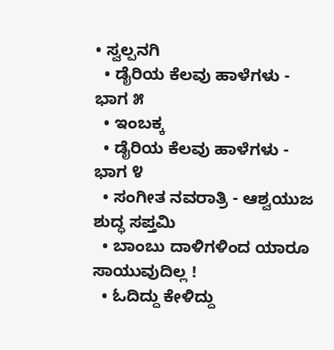• ಸ್ವಲ್ಪನಗಿ
  • ಡೈರಿಯ ಕೆಲವು ಹಾಳೆಗಳು - ಭಾಗ ೫
  • ಇಂಬಕ್ಕ
  • ಡೈರಿಯ ಕೆಲವು ಹಾಳೆಗಳು - ಭಾಗ ೪
  • ಸಂಗೀತ ನವರಾತ್ರಿ - ಆಶ್ವಯುಜ ಶುದ್ಧ ಸಪ್ತಮಿ
  • ಬಾಂಬು ದಾಳಿಗಳಿಂದ ಯಾರೂ ಸಾಯುವುದಿಲ್ಲ !
  • ಓದಿದ್ದು ಕೇಳಿದ್ದು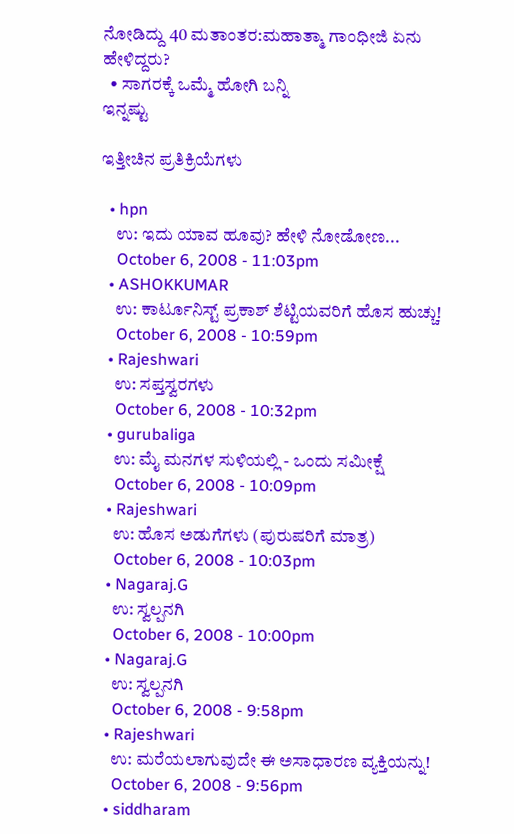ನೋಡಿದ್ದು 40 ಮತಾಂತರ:ಮಹಾತ್ಮಾ ಗಾಂಧೀಜಿ ಏನು ಹೇಳಿದ್ದರು?
  • ಸಾಗರಕ್ಕೆ ಒಮ್ಮೆ ಹೋಗಿ ಬನ್ನಿ
ಇನ್ನಷ್ಟು

ಇತ್ತೀಚಿನ ಪ್ರತಿಕ್ರಿಯೆಗಳು

  • hpn
    ಉ: ಇದು ಯಾವ ಹೂವು? ಹೇಳಿ ನೋಡೋಣ...
    October 6, 2008 - 11:03pm
  • ASHOKKUMAR
    ಉ: ಕಾರ್ಟೂನಿಸ್ಟ್ ಪ್ರಕಾಶ್ ಶೆಟ್ಟಿಯವರಿಗೆ ಹೊಸ ಹುಚ್ಚು!
    October 6, 2008 - 10:59pm
  • Rajeshwari
    ಉ: ಸಪ್ತಸ್ವರಗಳು
    October 6, 2008 - 10:32pm
  • gurubaliga
    ಉ: ಮೈ ಮನಗಳ ಸುಳಿಯಲ್ಲಿ - ಒಂದು ಸಮೀಕ್ಷೆ
    October 6, 2008 - 10:09pm
  • Rajeshwari
    ಉ: ಹೊಸ ಅಡುಗೆಗಳು (ಪುರುಷರಿಗೆ ಮಾತ್ರ)
    October 6, 2008 - 10:03pm
  • Nagaraj.G
    ಉ: ಸ್ವಲ್ಪನಗಿ
    October 6, 2008 - 10:00pm
  • Nagaraj.G
    ಉ: ಸ್ವಲ್ಪನಗಿ
    October 6, 2008 - 9:58pm
  • Rajeshwari
    ಉ: ಮರೆಯಲಾಗುವುದೇ ಈ ಅಸಾಧಾರಣ ವ್ಯಕ್ತಿಯನ್ನು!
    October 6, 2008 - 9:56pm
  • siddharam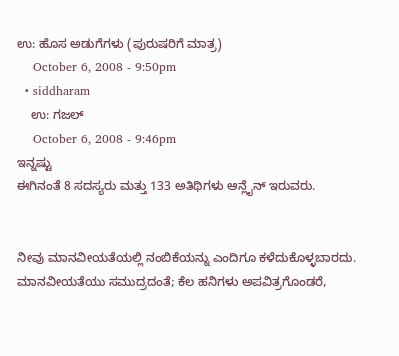ಉ: ಹೊಸ ಅಡುಗೆಗಳು (ಪುರುಷರಿಗೆ ಮಾತ್ರ)
    October 6, 2008 - 9:50pm
  • siddharam
    ಉ: ಗಜಲ್
    October 6, 2008 - 9:46pm
ಇನ್ನಷ್ಟು
ಈಗಿನಂತೆ 8 ಸದಸ್ಯರು ಮತ್ತು 133 ಅತಿಥಿಗಳು ಆನ್ಲೈನ್ ಇರುವರು.


ನೀವು ಮಾನವೀಯತೆಯಲ್ಲಿ ನಂಬಿಕೆಯನ್ನು ಎಂದಿಗೂ ಕಳೆದುಕೊಳ್ಳಬಾರದು. ಮಾನವೀಯತೆಯು ಸಮುದ್ರದಂತೆ; ಕೆಲ ಹನಿಗಳು ಅಪವಿತ್ರಗೊಂಡರೆ,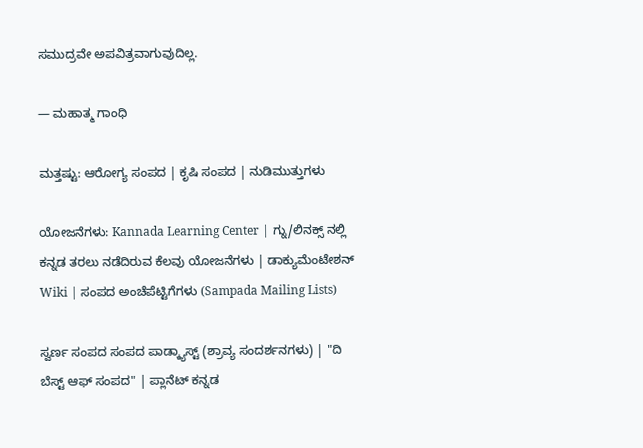ಸಮುದ್ರವೇ ಅಪವಿತ್ರವಾಗುವುದಿಲ್ಲ.

— ಮಹಾತ್ಮ ಗಾಂಧಿ

ಮತ್ತಷ್ಟು: ಆರೋಗ್ಯ ಸಂಪದ | ಕೃಷಿ ಸಂಪದ | ನುಡಿಮುತ್ತುಗಳು

ಯೋಜನೆಗಳು: Kannada Learning Center | ಗ್ನು/ಲಿನಕ್ಸ್ ನಲ್ಲಿ ಕನ್ನಡ ತರಲು ನಡೆದಿರುವ ಕೆಲವು ಯೋಜನೆಗಳು | ಡಾಕ್ಯುಮೆಂಟೇಶನ್ Wiki | ಸಂಪದ ಅಂಚೆಪೆಟ್ಟಿಗೆಗಳು (Sampada Mailing Lists)

ಸ್ವರ್ಣ ಸಂಪದ ಸಂಪದ ಪಾಡ್ಕ್ಯಾಸ್ಟ್ (ಶ್ರಾವ್ಯ ಸಂದರ್ಶನಗಳು) | "ದಿ ಬೆಸ್ಟ್ ಆಫ್ ಸಂಪದ" | ಪ್ಲಾನೆಟ್ ಕನ್ನಡ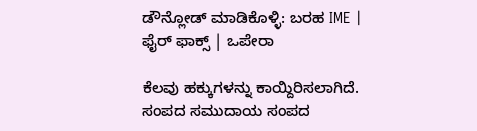ಡೌನ್ಲೋಡ್ ಮಾಡಿಕೊಳ್ಳಿ: ಬರಹ IME | ಫೈರ್ ಫಾಕ್ಸ್ | ಒಪೇರಾ

ಕೆಲವು ಹಕ್ಕುಗಳನ್ನು ಕಾಯ್ದಿರಿಸಲಾಗಿದೆ. ಸಂಪದ ಸಮುದಾಯ ಸಂಪದ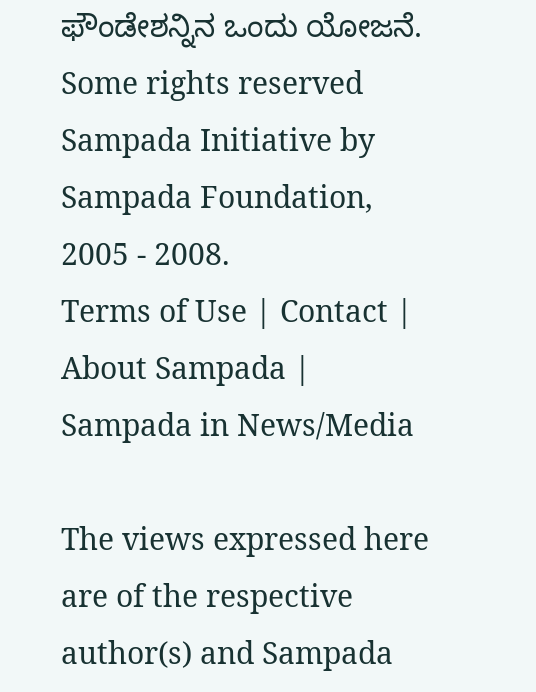ಫೌಂಡೇಶನ್ನಿನ ಒಂದು ಯೋಜನೆ.
Some rights reserved Sampada Initiative by Sampada Foundation, 2005 - 2008.
Terms of Use | Contact | About Sampada | Sampada in News/Media

The views expressed here are of the respective author(s) and Sampada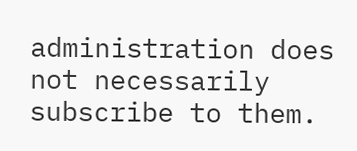administration does not necessarily subscribe to them.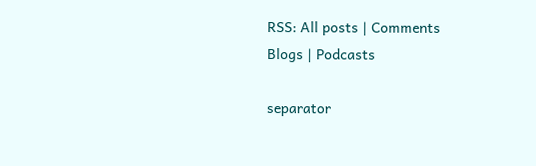RSS: All posts | Comments
Blogs | Podcasts

separator